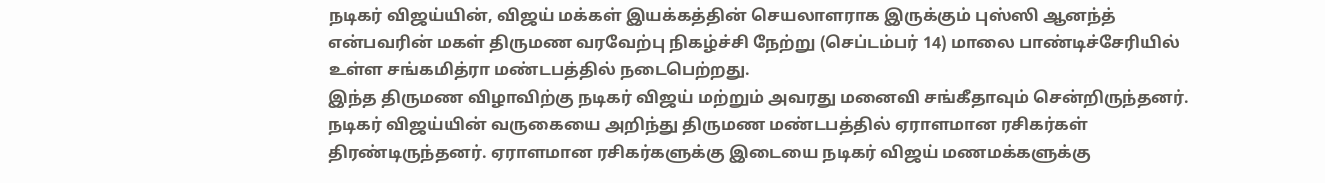நடிகர் விஜய்யின், விஜய் மக்கள் இயக்கத்தின் செயலாளராக இருக்கும் புஸ்ஸி ஆனந்த் என்பவரின் மகள் திருமண வரவேற்பு நிகழ்ச்சி நேற்று (செப்டம்பர் 14) மாலை பாண்டிச்சேரியில் உள்ள சங்கமித்ரா மண்டபத்தில் நடைபெற்றது.
இந்த திருமண விழாவிற்கு நடிகர் விஜய் மற்றும் அவரது மனைவி சங்கீதாவும் சென்றிருந்தனர். நடிகர் விஜய்யின் வருகையை அறிந்து திருமண மண்டபத்தில் ஏராளமான ரசிகர்கள் திரண்டிருந்தனர். ஏராளமான ரசிகர்களுக்கு இடையை நடிகர் விஜய் மணமக்களுக்கு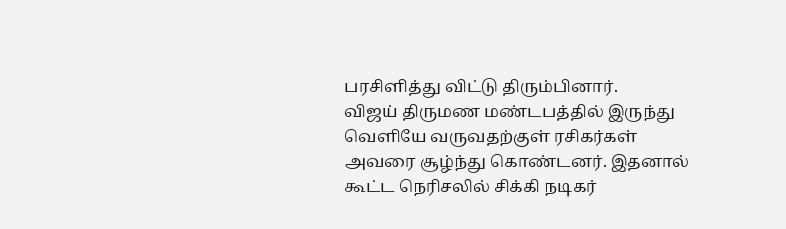பரசிளித்து விட்டு திரும்பினார்.
விஜய் திருமண மண்டபத்தில் இருந்து வெளியே வருவதற்குள் ரசிகர்கள் அவரை சூழ்ந்து கொண்டனர். இதனால் கூட்ட நெரிசலில் சிக்கி நடிகர்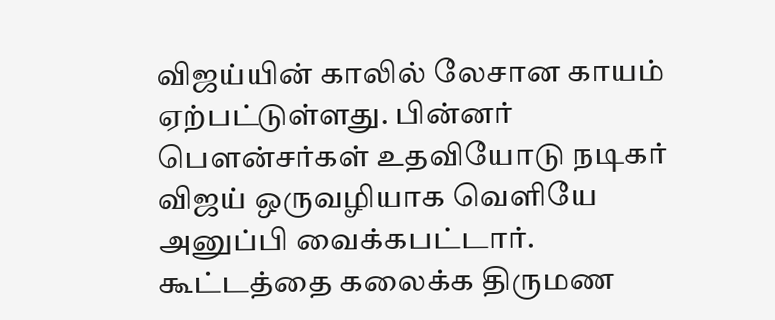விஜய்யின் காலில் லேசான காயம் ஏற்பட்டுள்ளது. பின்னர் பௌன்சர்கள் உதவியோடு நடிகர் விஜய் ஒருவழியாக வெளியே அனுப்பி வைக்கபட்டார். கூட்டத்தை கலைக்க திருமண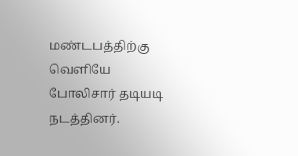மண்டபத்திற்கு வெளியே போலிசார் தடியடி நடத்தினர்.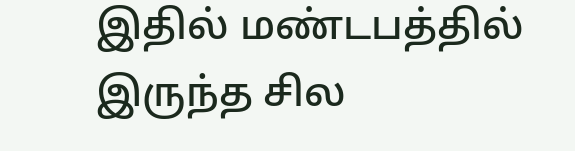இதில் மண்டபத்தில் இருந்த சில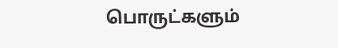பொருட்களும்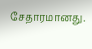சேதாரமானது.